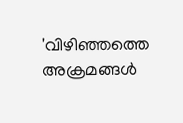'വിഴിഞ്ഞത്തെ അക്രമങ്ങൾ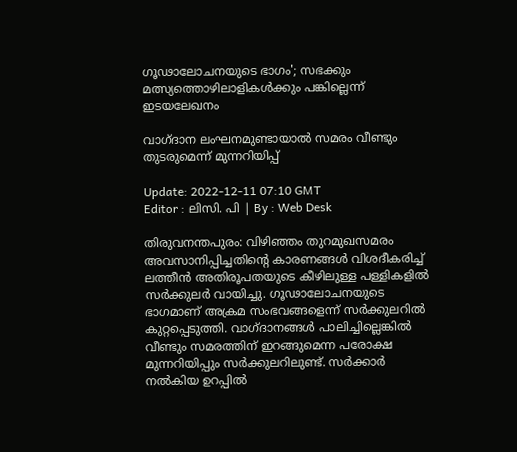ഗൂഢാലോചനയുടെ ഭാഗം'; സഭക്കും മത്സ്യത്തൊഴിലാളികൾക്കും പങ്കില്ലെന്ന് ഇടയലേഖനം

വാഗ്ദാന ലംഘനമുണ്ടായാൽ സമരം വീണ്ടും തുടരുമെന്ന് മുന്നറിയിപ്പ്

Update: 2022-12-11 07:10 GMT
Editor : ലിസി. പി | By : Web Desk

തിരുവനന്തപുരം: വിഴിഞ്ഞം തുറമുഖസമരം അവസാനിപ്പിച്ചതിന്റെ കാരണങ്ങൾ വിശദീകരിച്ച് ലത്തീൻ അതിരൂപതയുടെ കീഴിലുള്ള പള്ളികളിൽ സർക്കുലർ വായിച്ചു. ഗൂഢാലോചനയുടെ ഭാഗമാണ് അക്രമ സംഭവങ്ങളെന്ന് സർക്കുലറിൽ കുറ്റപ്പെടുത്തി. വാഗ്ദാനങ്ങൾ പാലിച്ചില്ലെങ്കിൽ വീണ്ടും സമരത്തിന് ഇറങ്ങുമെന്ന പരോക്ഷ മുന്നറിയിപ്പും സർക്കുലറിലുണ്ട്. സർക്കാർ നൽകിയ ഉറപ്പിൽ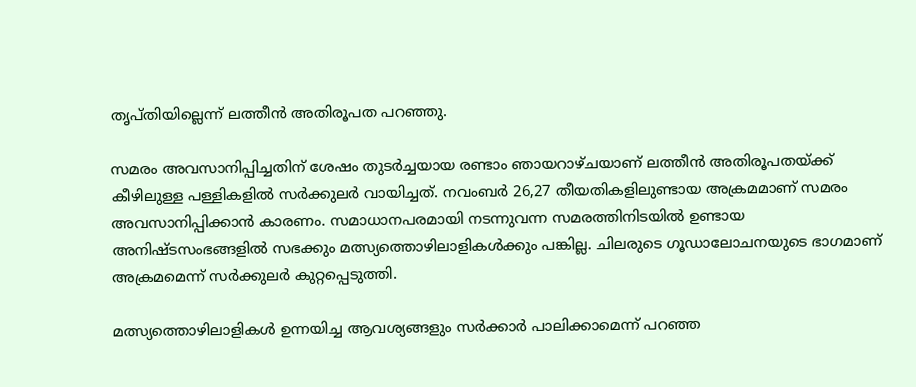തൃപ്തിയില്ലെന്ന് ലത്തീൻ അതിരൂപത പറഞ്ഞു.

സമരം അവസാനിപ്പിച്ചതിന് ശേഷം തുടർച്ചയായ രണ്ടാം ഞായറാഴ്ചയാണ് ലത്തീൻ അതിരൂപതയ്ക്ക് കീഴിലുള്ള പള്ളികളിൽ സർക്കുലർ വായിച്ചത്. നവംബർ 26,27 തീയതികളിലുണ്ടായ അക്രമമാണ് സമരം അവസാനിപ്പിക്കാൻ കാരണം. സമാധാനപരമായി നടന്നുവന്ന സമരത്തിനിടയിൽ ഉണ്ടായ അനിഷ്ടസംഭങ്ങളിൽ സഭക്കും മത്സ്യത്തൊഴിലാളികൾക്കും പങ്കില്ല. ചിലരുടെ ഗൂഡാലോചനയുടെ ഭാഗമാണ് അക്രമമെന്ന് സർക്കുലർ കുറ്റപ്പെടുത്തി.

മത്സ്യത്തൊഴിലാളികൾ ഉന്നയിച്ച ആവശ്യങ്ങളും സർക്കാർ പാലിക്കാമെന്ന് പറഞ്ഞ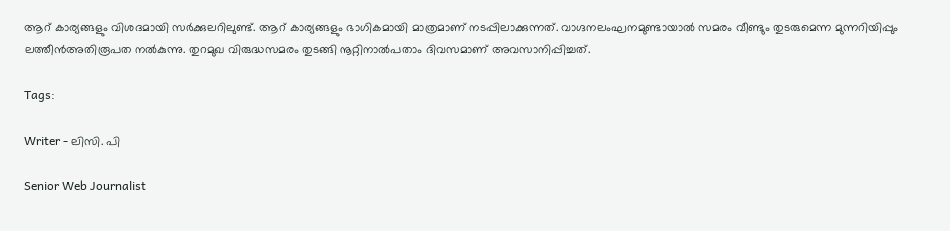ആറ് കാര്യങ്ങളും വിശദമായി സർക്കുലറിലുണ്ട്. ആറ് കാര്യങ്ങളും ഭാഗികമായി മാത്രമാണ് നടപ്പിലാക്കുന്നത്. വാഗ്ദനലംഘനമുണ്ടായാൽ സമരം വീണ്ടും തുടരുമെന്ന മുന്നറിയിപ്പും ലത്തീൻഅതിരൂപത നൽകുന്നു. തുറമുഖ വിരുദ്ധസമരം തുടങ്ങി നൂറ്റിനാൽപതാം ദിവസമാണ് അവസാനിപ്പിച്ചത്.

Tags:

Writer - ലിസി. പി

Senior Web Journalist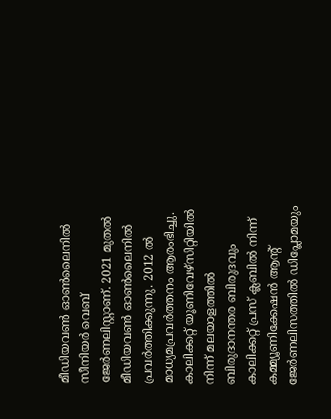മീഡിയവൺ ഓൺലൈനിൽ സീനിയർ വെബ് ജേർണലിസ്റ്റാണ്. 2021 മുതൽ മീഡിയവൺ ഓൺലൈനിൽ പ്രവർത്തിക്കുന്നു. 2012 ല്‍ മാധ്യമപ്രവര്‍ത്തനം ആരംഭിച്ചു. കാലിക്കറ്റ് യൂണിവേഴ്‌സിറ്റിയിൽ നിന്ന് മലയാളത്തിൽ ബിരുദാനന്തര ബിരുദവും കാലിക്കറ്റ് പ്രസ് ക്ലബിൽ നിന്ന് കമ്മ്യൂണിക്കേഷൻ ആന്റ് ജേർണലിസത്തിൽ ഡിപ്ലോമയും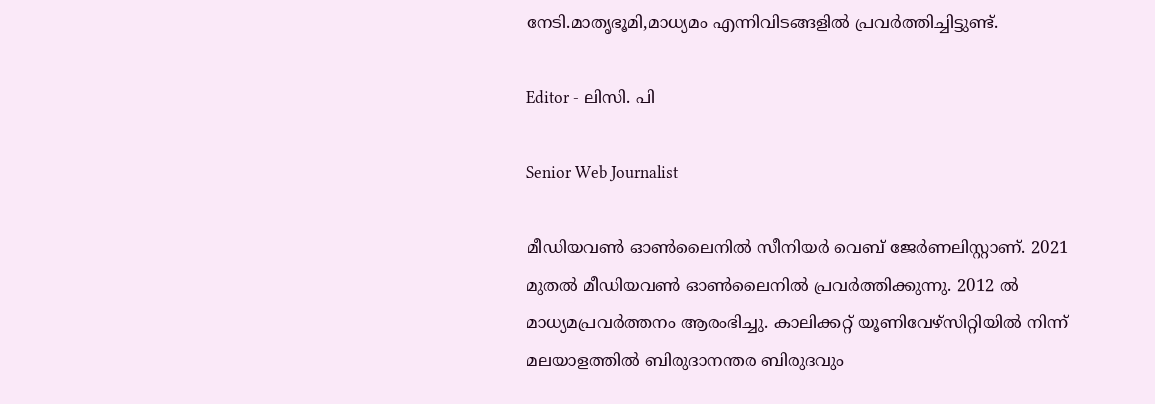നേടി.മാതൃഭൂമി,മാധ്യമം എന്നിവിടങ്ങളിൽ പ്രവർത്തിച്ചിട്ടുണ്ട്.

Editor - ലിസി. പി

Senior Web Journalist

മീഡിയവൺ ഓൺലൈനിൽ സീനിയർ വെബ് ജേർണലിസ്റ്റാണ്. 2021 മുതൽ മീഡിയവൺ ഓൺലൈനിൽ പ്രവർത്തിക്കുന്നു. 2012 ല്‍ മാധ്യമപ്രവര്‍ത്തനം ആരംഭിച്ചു. കാലിക്കറ്റ് യൂണിവേഴ്‌സിറ്റിയിൽ നിന്ന് മലയാളത്തിൽ ബിരുദാനന്തര ബിരുദവും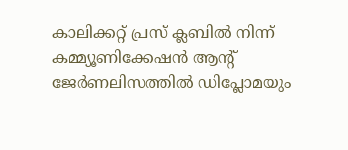കാലിക്കറ്റ് പ്രസ് ക്ലബിൽ നിന്ന് കമ്മ്യൂണിക്കേഷൻ ആന്റ് ജേർണലിസത്തിൽ ഡിപ്ലോമയും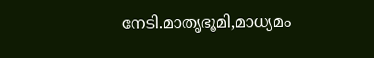നേടി.മാതൃഭൂമി,മാധ്യമം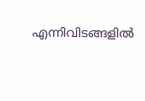എന്നിവിടങ്ങളിൽ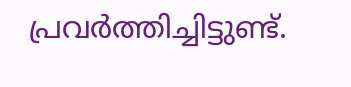പ്രവർത്തിച്ചിട്ടുണ്ട്.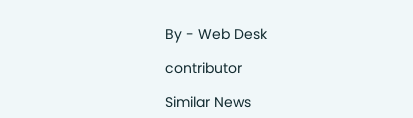By - Web Desk

contributor

Similar News